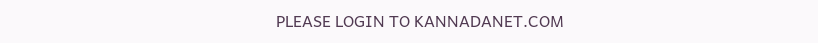PLEASE LOGIN TO KANNADANET.COM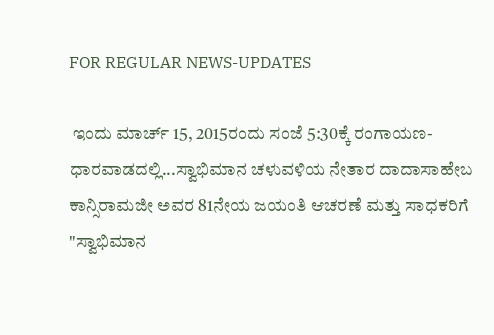FOR REGULAR NEWS-UPDATES

 ಇಂದು ಮಾರ್ಚ್ 15, 2015ರಂದು ಸಂಜೆ 5:30ಕ್ಕೆ ರಂಗಾಯಣ-ಧಾರವಾಡದಲ್ಲಿ...ಸ್ವಾಭಿಮಾನ ಚಳುವಳಿಯ ನೇತಾರ ದಾದಾಸಾಹೇಬ ಕಾನ್ಸಿರಾಮಜೀ ಅವರ 81ನೇಯ ಜಯಂತಿ ಆಚರಣೆ ಮತ್ತು ಸಾಧಕರಿಗೆ "ಸ್ವಾಭಿಮಾನ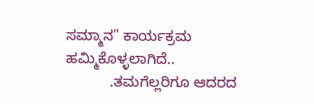ಸಮ್ಮಾನ" ಕಾರ್ಯಕ್ರಮ ಹಮ್ಮಿಕೊಳ್ಳಲಾಗಿದೆ..
           .ತಮಗೆಲ್ಲರಿಗೂ ಆದರದ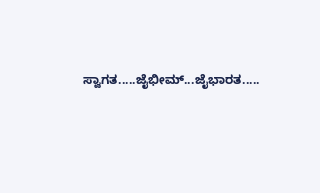ಸ್ವಾಗತ.....ಜೈಭೀಮ್...ಜೈಭಾರತ.....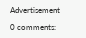Advertisement

0 comments: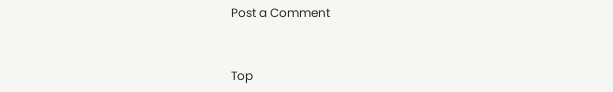Post a Comment


Top